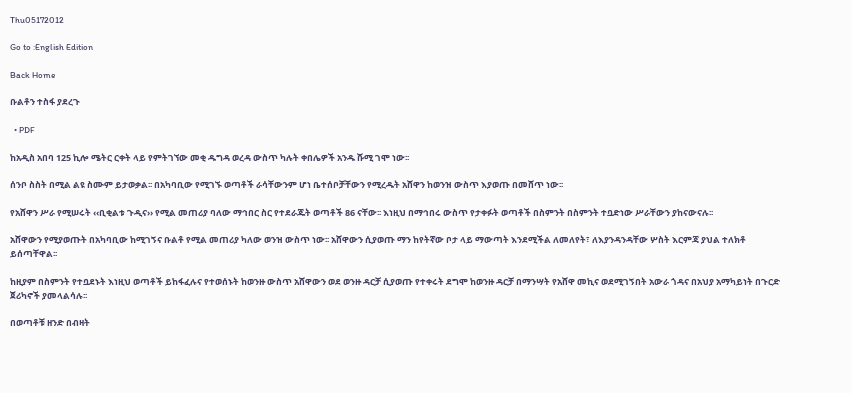Thu05172012

Go to :English Edition

Back Home

ቡልቶን ተስፋ ያደረጉ

  • PDF

ከአዲስ አበባ 125 ኪሎ ሜትር ርቀት ላይ የምትገኘው መቂ ዱግዳ ወረዳ ውስጥ ካሉት ቀበሌዎች አንዱ ሹሚ ገሞ ነው፡፡

ሰንቦ ስስት በሚል ልዩ ስሙም ይታወቃል፡፡ በአካባቢው የሚገኙ ወጣቶች ራሳቸውንም ሆነ ቤተሰቦቻቸውን የሚረዱት አሸዋን ከወንዝ ውስጥ እያወጡ በመሸጥ ነው፡፡

የአሸዋን ሥራ የሚሠሩት ‹‹ቢቂልቱ ጉዲና›› የሚል መጠሪያ ባለው ማኅበር ስር የተደራጁት ወጣቶች 86 ናቸው፡፡ እነዚህ በማኅበሩ ውስጥ የታቀፉት ወጣቶች በስምንት በስምንት ተቧድነው ሥራቸውን ያከናውናሉ፡፡

አሸዋውን የሚያወጡት በአካባቢው ከሚገኝና ቡልቶ የሚል መጠሪያ ካለው ወንዝ ውስጥ ነው፡፡ አሸዋውን ሲያወጡ ማን ከየትኛው ቦታ ላይ ማውጣት እንደሚችል ለመለየት፣ ለእያንዳንዳቸው ሦስት እርምጃ ያህል ተለክቶ ይሰጣቸዋል፡፡

ከዚያም በስምንት የተቧደኑት እነዚህ ወጣቶች ይከፋፈሉና የተወሰኑት ከወንዙ ውስጥ አሸዋውን ወደ ወንዙ ዳርቻ ሲያወጡ የተቀሩት ደግሞ ከወንዙ ዳርቻ በማንሣት የአሸዋ መኪና ወደሚገኝበት አውራ ጎዳና በአህያ አማካይነት በጉርድ ጀሪካኖች ያመላልሳሉ፡፡

በወጣቶቹ ዘንድ በብዛት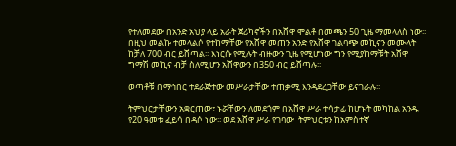የተለመደው በአንድ አህያ ላይ አራት ጀሪካኖችን በአሸዋ ሞልቶ በመጫን 50 ጊዜ ማመላለስ ነው፡፡ በዚህ መልኩ ተመላልሶ የተከማቸው የአሸዋ መጠን አንድ የአሸዋ ገልባጭ መኪናን መሙላት ከቻለ 700 ብር ይሸጣል፡፡ እነርሱ የሚሉት ብዙውን ጊዜ የሚሆነው ግን የሚያከማቹት አሸዋ ግማሽ መኪና ብቻ ስለሚሆን አሸዋውን በ350 ብር ይሸጣሉ፡፡

ወጣቶቹ በማኅበር ተደራጅተው መሥራታቸው ተጠቃሚ እንዳደረጋቸው ይናገራሉ፡፡

ትምህርታቸውን አቋርጠው፣ ኑሯቸውን ለመደጎም በአሸዋ ሥራ ተሳታፊ ከሆኑት መካከል አንዱ የ20 ዓመቱ ፈይሳ በዳሶ ነው፡፡ ወደ አሸዋ ሥራ የገባው  ትምህርቱን ከአምስተኛ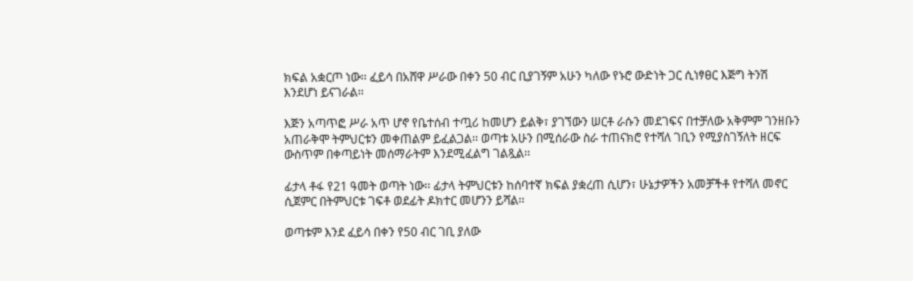ክፍል አቋርጦ ነው፡፡ ፈይሳ በአሸዋ ሥራው በቀን 50 ብር ቢያገኝም አሁን ካለው የኑሮ ውድነት ጋር ሲነፃፀር እጅግ ትንሽ እንደሆነ ይናገራል፡፡

እጅን አጣጥፎ ሥራ አጥ ሆኖ የቤተሰብ ተጧሪ ከመሆን ይልቅ፣ ያገኘውን ሠርቶ ራሱን መደገፍና በተቻለው አቅምም ገንዘቡን አጠራቅሞ ትምህርቱን መቀጠልም ይፈልጋል፡፡ ወጣቱ አሁን በሚሰራው ስራ ተጠናክሮ የተሻለ ገቢን የሚያስገኝለት ዘርፍ ውስጥም በቀጣይነት መሰማራትም እንደሚፈልግ ገልጿል፡፡

ፊታላ ቶፋ የ21 ዓመት ወጣት ነው፡፡ ፊታላ ትምህርቱን ከሰባተኛ ክፍል ያቋረጠ ሲሆን፣ ሁኔታዎችን አመቻችቶ የተሻለ መኖር ሲጀምር በትምህርቱ ገፍቶ ወደፊት ዶክተር መሆንን ይሻል፡፡

ወጣቱም እንደ ፈይሳ በቀን የ50 ብር ገቢ ያለው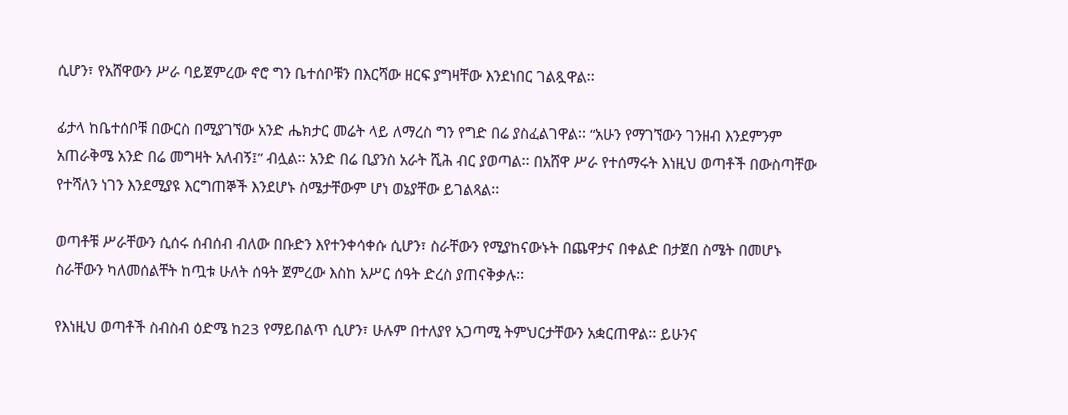ሲሆን፣ የአሸዋውን ሥራ ባይጀምረው ኖሮ ግን ቤተሰቦቹን በእርሻው ዘርፍ ያግዛቸው እንደነበር ገልጿዋል፡፡

ፊታላ ከቤተሰቦቹ በውርስ በሚያገኘው አንድ ሔክታር መሬት ላይ ለማረስ ግን የግድ በሬ ያስፈልገዋል፡፡ “አሁን የማገኘውን ገንዘብ እንደምንም አጠራቅሜ አንድ በሬ መግዛት አለብኝ፤” ብሏል፡፡ አንድ በሬ ቢያንስ አራት ሺሕ ብር ያወጣል፡፡ በአሸዋ ሥራ የተሰማሩት እነዚህ ወጣቶች በውስጣቸው የተሻለን ነገን እንደሚያዩ እርግጠኞች እንደሆኑ ስሜታቸውም ሆነ ወኔያቸው ይገልጻል፡፡

ወጣቶቹ ሥራቸውን ሲሰሩ ሰብሰብ ብለው በቡድን እየተንቀሳቀሱ ሲሆን፣ ስራቸውን የሚያከናውኑት በጨዋታና በቀልድ በታጀበ ስሜት በመሆኑ ስራቸውን ካለመሰልቸት ከጧቱ ሁለት ሰዓት ጀምረው እስከ አሥር ሰዓት ድረስ ያጠናቅቃሉ፡፡

የእነዚህ ወጣቶች ስብስብ ዕድሜ ከ23 የማይበልጥ ሲሆን፣ ሁሉም በተለያየ አጋጣሚ ትምህርታቸውን አቋርጠዋል፡፡ ይሁንና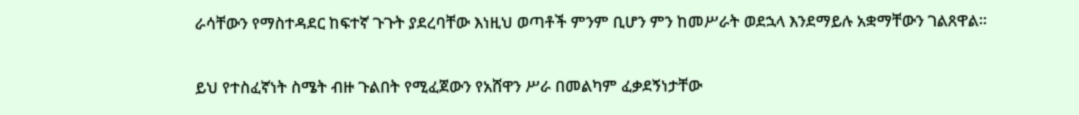ራሳቸውን የማስተዳደር ከፍተኛ ጉጉት ያደረባቸው እነዚህ ወጣቶች ምንም ቢሆን ምን ከመሥራት ወደኋላ እንደማይሉ አቋማቸውን ገልጸዋል፡፡

ይህ የተስፈኛነት ስሜት ብዙ ጉልበት የሚፈጀውን የአሸዋን ሥራ በመልካም ፈቃደኝነታቸው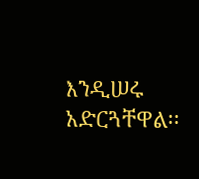እንዲሠሩ አድርጓቸዋል፡፡